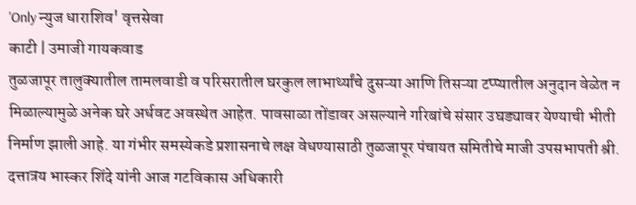'Only न्युज धाराशिव' वृत्तसेवा
काटी | उमाजी गायकवाड
तुळजापूर तालुक्यातील तामलवाडी व परिसरातील घरकुल लाभार्थ्यांचे दुसऱ्या आणि तिसऱ्या टप्प्यातील अनुदान वेळेत न मिळाल्यामुळे अनेक घरे अर्धवट अवस्थेत आहेत. पावसाळा तोंडावर असल्याने गरिबांचे संसार उघड्यावर येण्याची भीती निर्माण झाली आहे. या गंभीर समस्येकडे प्रशासनाचे लक्ष वेधण्यासाठी तुळजापूर पंचायत समितीचे माजी उपसभापती श्री. दत्तात्रय भास्कर शिंदे यांनी आज गटविकास अधिकारी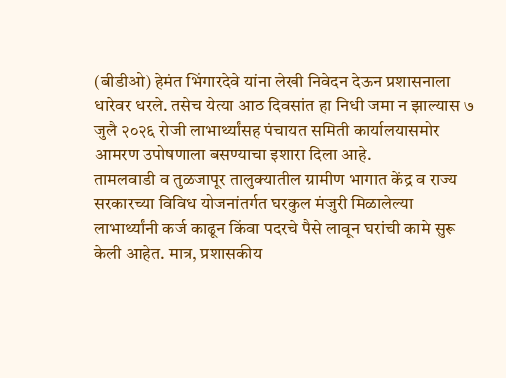(बीडीओ) हेमंत भिंगारदेवे यांना लेखी निवेदन देऊन प्रशासनाला धारेवर धरले. तसेच येत्या आठ दिवसांत हा निधी जमा न झाल्यास ७ जुलै २०२६ रोजी लाभार्थ्यांसह पंचायत समिती कार्यालयासमोर आमरण उपोषणाला बसण्याचा इशारा दिला आहे.
तामलवाडी व तुळजापूर तालुक्यातील ग्रामीण भागात केंद्र व राज्य सरकारच्या विविध योजनांतर्गत घरकुल मंजुरी मिळालेल्या लाभार्थ्यांनी कर्ज काढून किंवा पदरचे पैसे लावून घरांची कामे सुरू केली आहेत. मात्र, प्रशासकीय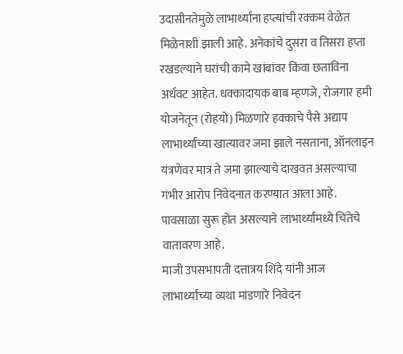उदासीनतेमुळे लाभार्थ्यांना हप्त्यांची रक्कम वेळेत मिळेनाशी झाली आहे. अनेकांचे दुसरा व तिसरा हप्ता रखडल्याने घरांची कामे खांबांवर किंवा छताविना अर्धवट आहेत. धक्कादायक बाब म्हणजे, रोजगार हमी योजनेतून (रोहयो) मिळणारे हक्काचे पैसे अद्याप लाभार्थ्यांच्या खात्यावर जमा झाले नसताना, ऑनलाइन यंत्रणेवर मात्र ते जमा झाल्याचे दाखवत असल्याचा गंभीर आरोप निवेदनात करण्यात आला आहे. पावसाळा सुरू होत असल्याने लाभार्थ्यांमध्ये चिंतेचे वातावरण आहे.
माजी उपसभापती दत्तात्रय शिंदे यांनी आज लाभार्थ्यांच्या व्यथा मांडणारे निवेदन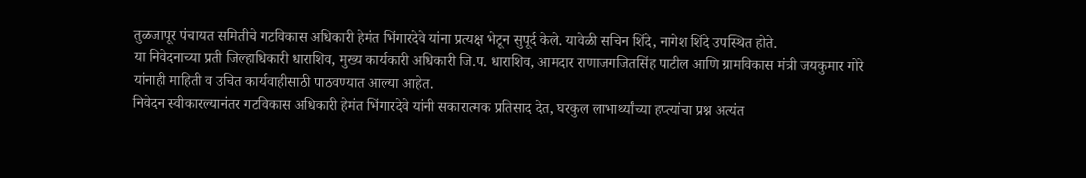तुळजापूर पंचायत समितीचे गटविकास अधिकारी हेमंत भिंगारदेवे यांना प्रत्यक्ष भेटून सुपूर्द केले. यावेळी सचिन शिंदे, नागेश शिंदे उपस्थित होते.
या निवेदनाच्या प्रती जिल्हाधिकारी धाराशिव, मुख्य कार्यकारी अधिकारी जि.प. धाराशिव, आमदार राणाजगजितसिंह पाटील आणि ग्रामविकास मंत्री जयकुमार गोरे यांनाही माहिती व उचित कार्यवाहीसाठी पाठवण्यात आल्या आहेत.
निवेदन स्वीकारल्यानंतर गटविकास अधिकारी हेमंत भिंगारदेवे यांनी सकारात्मक प्रतिसाद देत, घरकुल लाभार्थ्यांच्या हप्त्यांचा प्रश्न अत्यंत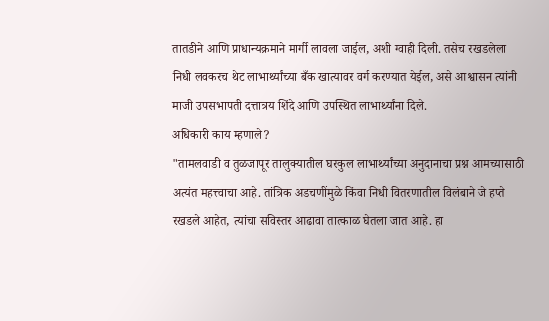तातडीने आणि प्राधान्यक्रमाने मार्गी लावला जाईल, अशी ग्वाही दिली. तसेच रखडलेला निधी लवकरच थेट लाभार्थ्यांच्या बँक खात्यावर वर्ग करण्यात येईल, असे आश्वासन त्यांनी माजी उपसभापती दत्तात्रय शिंदे आणि उपस्थित लाभार्थ्यांना दिले.
अधिकारी काय म्हणाले?
"तामलवाडी व तुळजापूर तालुक्यातील घरकुल लाभार्थ्यांच्या अनुदानाचा प्रश्न आमच्यासाठी अत्यंत महत्त्वाचा आहे. तांत्रिक अडचणींमुळे किंवा निधी वितरणातील विलंबाने जे हप्ते रखडले आहेत, त्यांचा सविस्तर आढावा तात्काळ घेतला जात आहे. हा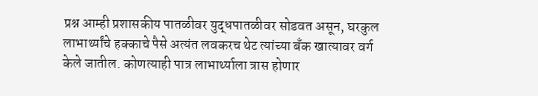प्रश्न आम्ही प्रशासकीय पातळीवर युद्धपातळीवर सोडवत असून, घरकुल लाभार्थ्यांचे हक्काचे पैसे अत्यंत लवकरच थेट त्यांच्या बँक खात्यावर वर्ग केले जातील. कोणत्याही पात्र लाभार्थ्याला त्रास होणार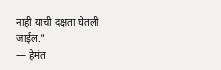नाही याची दक्षता घेतली जाईल."
— हेमंत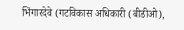भिंगारदेवे (गटविकास अधिकारी (बीडीओ),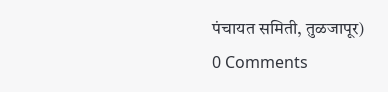पंचायत समिती, तुळजापूर)
0 Comments